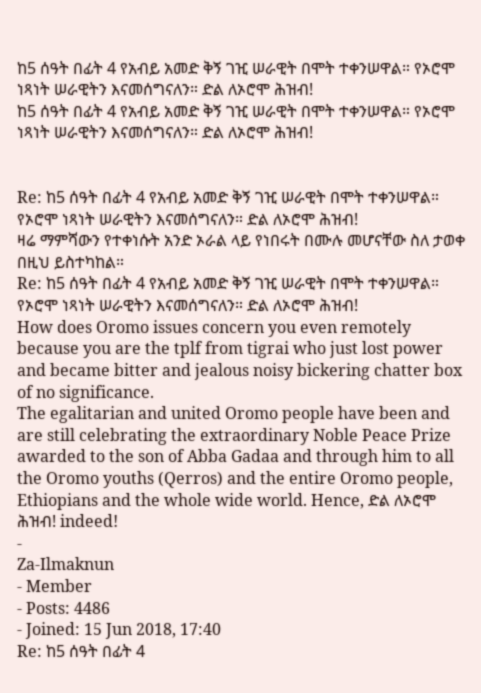ከ5 ሰዓት በፊት 4 የአብይ አመድ ቅኝ ገዢ ሠራዊት በሞት ተቀንሠዋል። የኦሮሞ ነጻነት ሠራዊትን እናመሰግናለን። ድል ለኦሮሞ ሕዝብ!
ከ5 ሰዓት በፊት 4 የአብይ አመድ ቅኝ ገዢ ሠራዊት በሞት ተቀንሠዋል። የኦሮሞ ነጻነት ሠራዊትን እናመሰግናለን። ድል ለኦሮሞ ሕዝብ!


Re: ከ5 ሰዓት በፊት 4 የአብይ አመድ ቅኝ ገዢ ሠራዊት በሞት ተቀንሠዋል። የኦሮሞ ነጻነት ሠራዊትን እናመሰግናለን። ድል ለኦሮሞ ሕዝብ!
ዛሬ ማምሻውን የተቀነሱት አንድ ኦራል ላይ የነበሩት በሙሉ መሆናቸው ስለ ታወቀ በዚህ ይስተካከል።
Re: ከ5 ሰዓት በፊት 4 የአብይ አመድ ቅኝ ገዢ ሠራዊት በሞት ተቀንሠዋል። የኦሮሞ ነጻነት ሠራዊትን እናመሰግናለን። ድል ለኦሮሞ ሕዝብ!
How does Oromo issues concern you even remotely because you are the tplf from tigrai who just lost power and became bitter and jealous noisy bickering chatter box of no significance.
The egalitarian and united Oromo people have been and are still celebrating the extraordinary Noble Peace Prize awarded to the son of Abba Gadaa and through him to all the Oromo youths (Qerros) and the entire Oromo people, Ethiopians and the whole wide world. Hence, ድል ለኦሮሞ ሕዝብ! indeed!
-
Za-Ilmaknun
- Member
- Posts: 4486
- Joined: 15 Jun 2018, 17:40
Re: ከ5 ሰዓት በፊት 4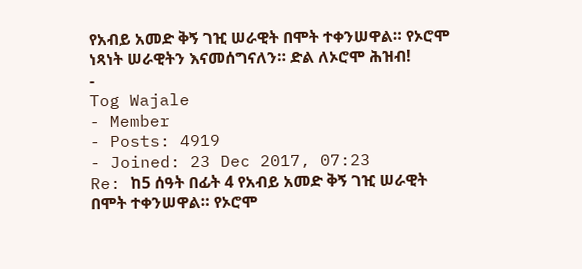የአብይ አመድ ቅኝ ገዢ ሠራዊት በሞት ተቀንሠዋል። የኦሮሞ ነጻነት ሠራዊትን እናመሰግናለን። ድል ለኦሮሞ ሕዝብ!
-
Tog Wajale
- Member
- Posts: 4919
- Joined: 23 Dec 2017, 07:23
Re: ከ5 ሰዓት በፊት 4 የአብይ አመድ ቅኝ ገዢ ሠራዊት በሞት ተቀንሠዋል። የኦሮሞ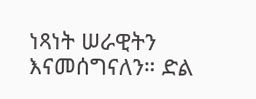ነጻነት ሠራዊትን እናመሰግናለን። ድል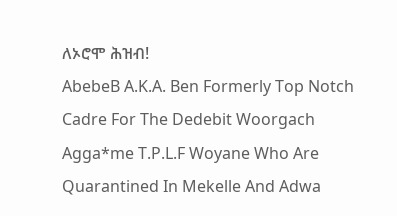ለኦሮሞ ሕዝብ!
AbebeB A.K.A. Ben Formerly Top Notch Cadre For The Dedebit Woorgach Agga*me T.P.L.F Woyane Who Are Quarantined In Mekelle And Adwa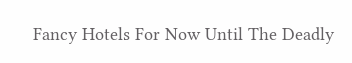Fancy Hotels For Now Until The Deadly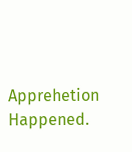Apprehetion Happened.